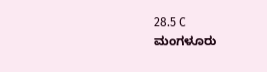28.5 C
ಮಂಗಳೂರು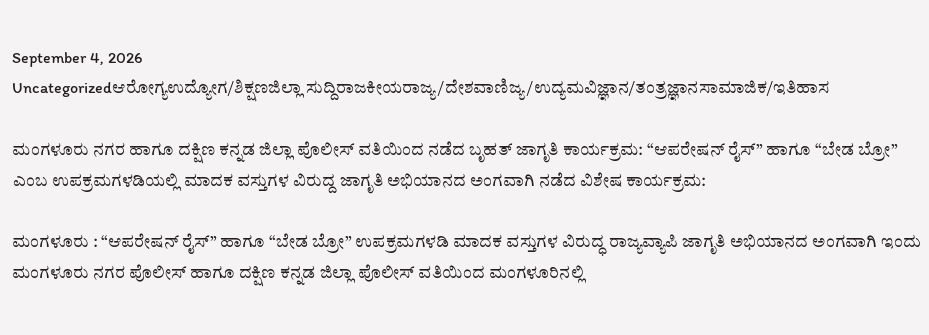September 4, 2026
Uncategorizedಆರೋಗ್ಯಉದ್ಯೋಗ/ಶಿಕ್ಷಣಜಿಲ್ಲಾ ಸುದ್ದಿರಾಜಕೀಯರಾಜ್ಯ/ದೇಶವಾಣಿಜ್ಯ/ಉದ್ಯಮವಿಜ್ಞಾನ/ತಂತ್ರಜ್ಞಾನಸಾಮಾಜಿಕ/ಇತಿಹಾಸ

ಮಂಗಳೂರು ನಗರ ಹಾಗೂ ದಕ್ಷಿಣ ಕನ್ನಡ ಜಿಲ್ಲಾ ಪೊಲೀಸ್ ವತಿಯಿಂದ ನಡೆದ ಬೃಹತ್ ಜಾಗೃತಿ ಕಾರ್ಯಕ್ರಮ: “ಆಪರೇಷನ್ ರೈಸ್” ಹಾಗೂ “ಬೇಡ ಬ್ರೋ” ಎಂಬ ಉಪಕ್ರಮಗಳಡಿಯಲ್ಲಿ ಮಾದಕ ವಸ್ತುಗಳ ವಿರುದ್ದ ಜಾಗೃತಿ ಅಭಿಯಾನದ ಅಂಗವಾಗಿ ನಡೆದ ವಿಶೇಷ ಕಾರ್ಯಕ್ರಮ:

ಮಂಗಳೂರು : “ಆಪರೇಷನ್ ರೈಸ್” ಹಾಗೂ “ಬೇಡ ಬ್ರೋ” ಉಪಕ್ರಮಗಳಡಿ ಮಾದಕ ವಸ್ತುಗಳ ವಿರುದ್ಧ ರಾಜ್ಯವ್ಯಾಪಿ ಜಾಗೃತಿ ಅಭಿಯಾನದ ಅಂಗವಾಗಿ ಇಂದು ಮಂಗಳೂರು ನಗರ ಪೊಲೀಸ್ ಹಾಗೂ ದಕ್ಷಿಣ ಕನ್ನಡ ಜಿಲ್ಲಾ ಪೊಲೀಸ್‌ ವತಿಯಿಂದ ಮಂಗಳೂರಿನಲ್ಲಿ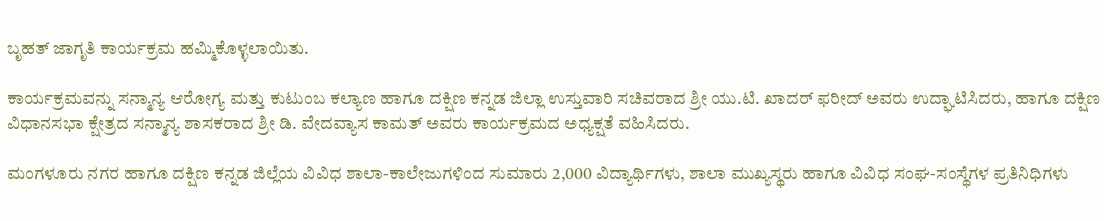ಬೃಹತ್ ಜಾಗೃತಿ ಕಾರ್ಯಕ್ರಮ ಹಮ್ಮಿಕೊಳ್ಳಲಾಯಿತು.

ಕಾರ್ಯಕ್ರಮವನ್ನು ಸನ್ಮಾನ್ಯ ಆರೋಗ್ಯ ಮತ್ತು ಕುಟುಂಬ ಕಲ್ಯಾಣ ಹಾಗೂ ದಕ್ಷಿಣ ಕನ್ನಡ ಜಿಲ್ಲಾ ಉಸ್ತುವಾರಿ ಸಚಿವರಾದ ಶ್ರೀ ಯು.ಟಿ. ಖಾದ‌ರ್ ಫರೀದ್ ಅವರು ಉದ್ಘಾಟಿಸಿದರು, ಹಾಗೂ ದಕ್ಷಿಣ ವಿಧಾನಸಭಾ ಕ್ಷೇತ್ರದ ಸನ್ಮಾನ್ಯ ಶಾಸಕರಾದ ಶ್ರೀ ಡಿ. ವೇದವ್ಯಾಸ ಕಾಮತ್ ಅವರು ಕಾರ್ಯಕ್ರಮದ ಅಧ್ಯಕ್ಷತೆ ವಹಿಸಿದರು.

ಮಂಗಳೂರು ನಗರ ಹಾಗೂ ದಕ್ಷಿಣ ಕನ್ನಡ ಜಿಲ್ಲೆಯ ವಿವಿಧ ಶಾಲಾ-ಕಾಲೇಜುಗಳಿಂದ ಸುಮಾರು 2,000 ವಿದ್ಯಾರ್ಥಿಗಳು, ಶಾಲಾ ಮುಖ್ಯಸ್ಥರು ಹಾಗೂ ವಿವಿಧ ಸಂಘ-ಸಂಸ್ಥೆಗಳ ಪ್ರತಿನಿಧಿಗಳು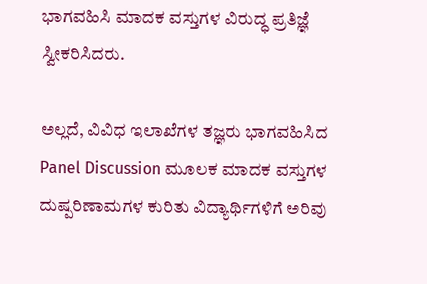ಭಾಗವಹಿಸಿ ಮಾದಕ ವಸ್ತುಗಳ ವಿರುದ್ಧ ಪ್ರತಿಜ್ಞೆ ಸ್ವೀಕರಿಸಿದರು.

ಅಲ್ಲದೆ, ವಿವಿಧ ಇಲಾಖೆಗಳ ತಜ್ಞರು ಭಾಗವಹಿಸಿದ Panel Discussion ಮೂಲಕ ಮಾದಕ ವಸ್ತುಗಳ ದುಷ್ಪರಿಣಾಮಗಳ ಕುರಿತು ವಿದ್ಯಾರ್ಥಿಗಳಿಗೆ ಅರಿವು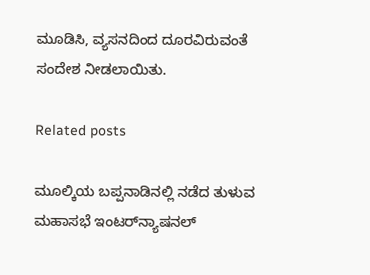ಮೂಡಿಸಿ, ವ್ಯಸನದಿಂದ ದೂರವಿರುವಂತೆ ಸಂದೇಶ ನೀಡಲಾಯಿತು.

Related posts

ಮೂಲ್ಕಿಯ ಬಪ್ಪನಾಡಿನಲ್ಲಿ ನಡೆದ ತುಳುವ ಮಹಾಸಭೆ ಇಂಟರ್‌ನ್ಯಾಷನಲ್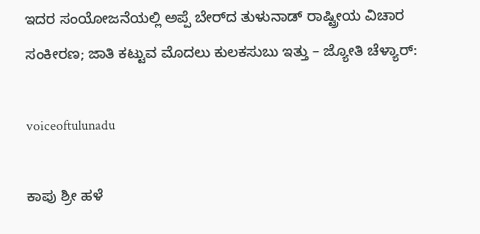ಇದರ ಸಂಯೋಜನೆಯಲ್ಲಿ ಅಪ್ಪೆ ಬೇರ್‌ದ ತುಳುನಾಡ್ ರಾಷ್ಟ್ರೀಯ ವಿಚಾರ ಸಂಕೀರಣ; ಜಾತಿ ಕಟ್ಟುವ ಮೊದಲು ಕುಲಕಸುಬು ಇತ್ತು – ಜ್ಯೋತಿ ಚೆಳ್ಯಾರ್:

voiceoftulunadu

ಕಾಪು ಶ್ರೀ ಹಳೆ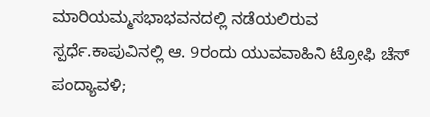ಮಾರಿಯಮ್ಮಸಭಾಭವನದಲ್ಲಿ ನಡೆಯಲಿರುವ ಸ್ಪರ್ಧೆ.ಕಾಪುವಿನಲ್ಲಿ ಆ. 9ರಂದು ಯುವವಾಹಿನಿ ಟ್ರೋಫಿ ಚೆಸ್ ಪಂದ್ಯಾವಳಿ;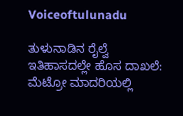Voiceoftulunadu

ತುಳುನಾಡಿನ ರೈಲ್ವೆ ಇತಿಹಾಸದಲ್ಲೇ ಹೊಸ ದಾಖಲೆ: ಮೆಟ್ರೋ ಮಾದರಿಯಲ್ಲಿ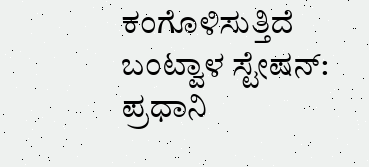ಕಂಗೊಳಿಸುತ್ತಿದೆ ಬಂಟ್ವಾಳ ಸ್ಟೇಷನ್: ಪ್ರಧಾನಿ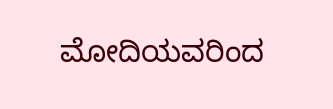ಮೋದಿಯವರಿಂದ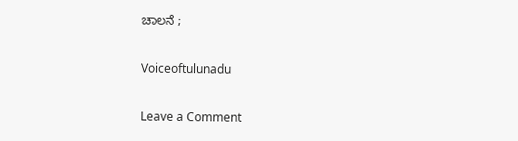ಚಾಲನೆ ;

Voiceoftulunadu

Leave a Comment